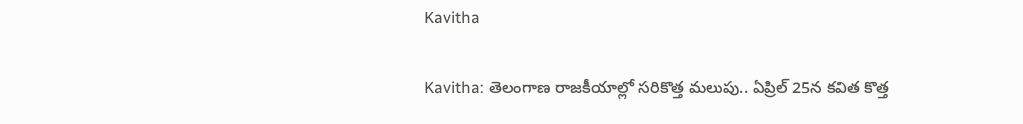Kavitha

Kavitha: తెలంగాణ రాజకీయాల్లో సరికొత్త మలుపు.. ఏప్రిల్ 25న కవిత కొత్త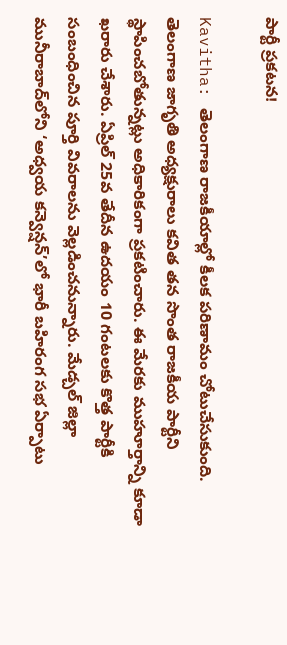పార్టీ ప్రకటన!

Kavitha: తెలంగాణ రాజకీయాల్లో కీలక పరిణామం చోటుచేసుకుంది. తెలంగాణ జాగృతి అధ్యక్షురాలు కవిత తన సొంత రాజకీయ పార్టీని స్థాపించబోతున్నట్లు అధికారికంగా ప్రకటించారు. ఈ మేరకు ముహూర్తాన్ని కూడా ఖరారు చేశారు. ఏప్రిల్ 25వ తేదీన ఉదయం 10 గంటలకు కొత్త పార్టీకి సంబంధించిన పూర్తి వివరాలను వెల్లడించనున్నారు. మేడ్చల్ జిల్లా మునీరాబాద్‌లోని ‘అధ్వయ కన్వెన్షన్’లో భారీ బహిరంగ సభ ఏర్పాటు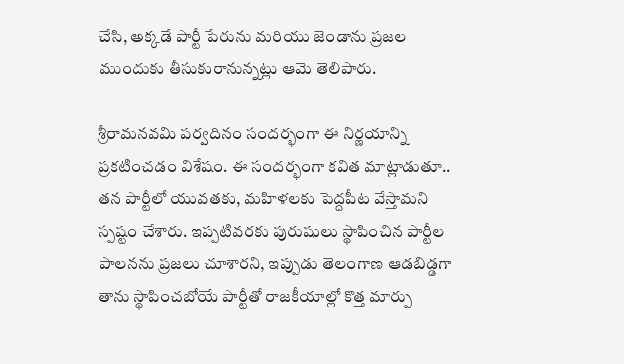చేసి, అక్కడే పార్టీ పేరును మరియు జెండాను ప్రజల ముందుకు తీసుకురానున్నట్లు ఆమె తెలిపారు.

శ్రీరామనవమి పర్వదినం సందర్భంగా ఈ నిర్ణయాన్ని ప్రకటించడం విశేషం. ఈ సందర్భంగా కవిత మాట్లాడుతూ.. తన పార్టీలో యువతకు, మహిళలకు పెద్దపీట వేస్తామని స్పష్టం చేశారు. ఇప్పటివరకు పురుషులు స్థాపించిన పార్టీల పాలనను ప్రజలు చూశారని, ఇప్పుడు తెలంగాణ ఆడబిడ్డగా తాను స్థాపించబోయే పార్టీతో రాజకీయాల్లో కొత్త మార్పు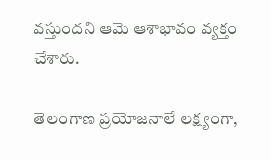వస్తుందని ఆమె ఆశాభావం వ్యక్తం చేశారు.

తెలంగాణ ప్రయోజనాలే లక్ష్యంగా,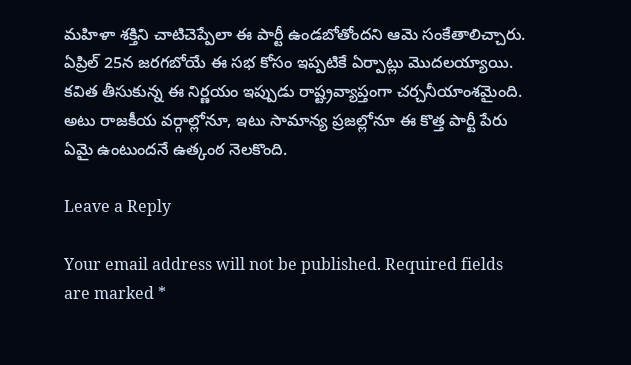మహిళా శక్తిని చాటిచెప్పేలా ఈ పార్టీ ఉండబోతోందని ఆమె సంకేతాలిచ్చారు. ఏప్రిల్ 25న జరగబోయే ఈ సభ కోసం ఇప్పటికే ఏర్పాట్లు మొదలయ్యాయి. కవిత తీసుకున్న ఈ నిర్ణయం ఇప్పుడు రాష్ట్రవ్యాప్తంగా చర్చనీయాంశమైంది. అటు రాజకీయ వర్గాల్లోనూ, ఇటు సామాన్య ప్రజల్లోనూ ఈ కొత్త పార్టీ పేరు ఏమై ఉంటుందనే ఉత్కంఠ నెలకొంది.

Leave a Reply

Your email address will not be published. Required fields are marked *